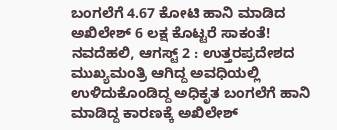ಬಂಗಲೆಗೆ 4.67 ಕೋಟಿ ಹಾನಿ ಮಾಡಿದ ಅಖಿಲೇಶ್ 6 ಲಕ್ಷ ಕೊಟ್ಟರೆ ಸಾಕಂತೆ!
ನವದೆಹಲಿ, ಆಗಸ್ಟ್ 2 : ಉತ್ತರಪ್ರದೇಶದ ಮುಖ್ಯಮಂತ್ರಿ ಆಗಿದ್ದ ಅವಧಿಯಲ್ಲಿ ಉಳಿದುಕೊಂಡಿದ್ದ ಅಧಿಕೃತ ಬಂಗಲೆಗೆ ಹಾನಿ ಮಾಡಿದ್ದ ಕಾರಣಕ್ಕೆ ಅಖಿಲೇಶ್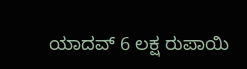ಯಾದವ್ 6 ಲಕ್ಷ ರುಪಾಯಿ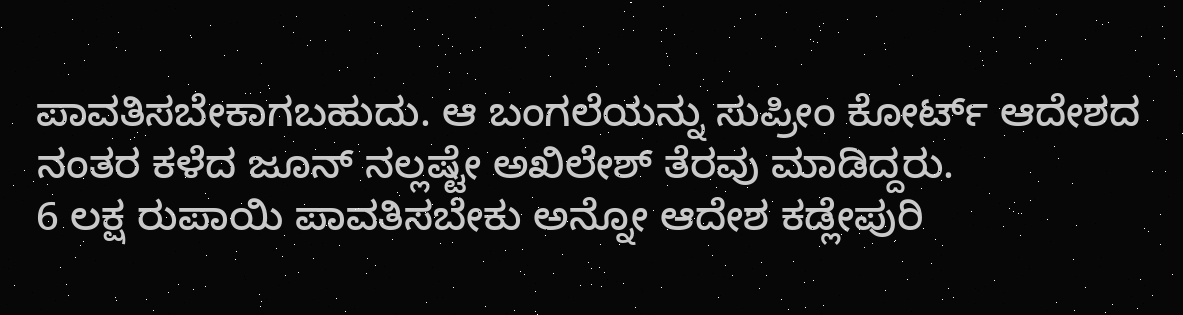ಪಾವತಿಸಬೇಕಾಗಬಹುದು. ಆ ಬಂಗಲೆಯನ್ನು ಸುಪ್ರೀಂ ಕೋರ್ಟ್ ಆದೇಶದ ನಂತರ ಕಳೆದ ಜೂನ್ ನಲ್ಲಷ್ಟೇ ಅಖಿಲೇಶ್ ತೆರವು ಮಾಡಿದ್ದರು.
6 ಲಕ್ಷ ರುಪಾಯಿ ಪಾವತಿಸಬೇಕು ಅನ್ನೋ ಆದೇಶ ಕಡ್ಲೇಪುರಿ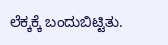ಲೆಕ್ಕಕ್ಕೆ ಬಂದುಬಿಟ್ಟಿತು.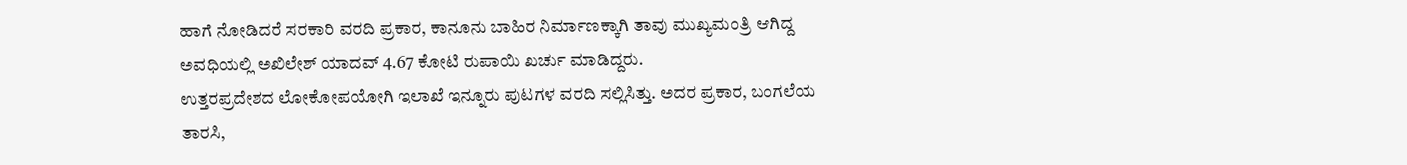ಹಾಗೆ ನೋಡಿದರೆ ಸರಕಾರಿ ವರದಿ ಪ್ರಕಾರ, ಕಾನೂನು ಬಾಹಿರ ನಿರ್ಮಾಣಕ್ಕಾಗಿ ತಾವು ಮುಖ್ಯಮಂತ್ರಿ ಆಗಿದ್ದ ಅವಧಿಯಲ್ಲಿ ಅಖಿಲೇಶ್ ಯಾದವ್ 4.67 ಕೋಟಿ ರುಪಾಯಿ ಖರ್ಚು ಮಾಡಿದ್ದರು.
ಉತ್ತರಪ್ರದೇಶದ ಲೋಕೋಪಯೋಗಿ ಇಲಾಖೆ ಇನ್ನೂರು ಪುಟಗಳ ವರದಿ ಸಲ್ಲಿಸಿತ್ತು. ಅದರ ಪ್ರಕಾರ, ಬಂಗಲೆಯ ತಾರಸಿ,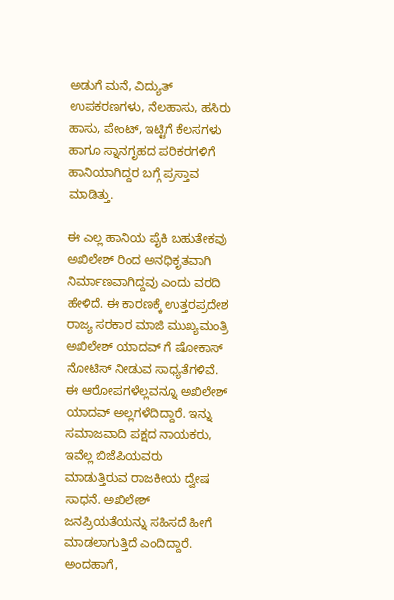ಅಡುಗೆ ಮನೆ, ವಿದ್ಯುತ್ ಉಪಕರಣಗಳು, ನೆಲಹಾಸು, ಹಸಿರು ಹಾಸು, ಪೇಂಟ್, ಇಟ್ಟಿಗೆ ಕೆಲಸಗಳು ಹಾಗೂ ಸ್ನಾನಗೃಹದ ಪರಿಕರಗಳಿಗೆ ಹಾನಿಯಾಗಿದ್ದರ ಬಗ್ಗೆ ಪ್ರಸ್ತಾವ ಮಾಡಿತ್ತು.

ಈ ಎಲ್ಲ ಹಾನಿಯ ಪೈಕಿ ಬಹುತೇಕವು ಅಖಿಲೇಶ್ ರಿಂದ ಅನಧಿಕೃತವಾಗಿ ನಿರ್ಮಾಣವಾಗಿದ್ದವು ಎಂದು ವರದಿ ಹೇಳಿದೆ. ಈ ಕಾರಣಕ್ಕೆ ಉತ್ತರಪ್ರದೇಶ ರಾಜ್ಯ ಸರಕಾರ ಮಾಜಿ ಮುಖ್ಯಮಂತ್ರಿ ಅಖಿಲೇಶ್ ಯಾದವ್ ಗೆ ಷೋಕಾಸ್ ನೋಟಿಸ್ ನೀಡುವ ಸಾಧ್ಯತೆಗಳಿವೆ.
ಈ ಆರೋಪಗಳೆಲ್ಲವನ್ನೂ ಅಖಿಲೇಶ್ ಯಾದವ್ ಅಲ್ಲಗಳೆದಿದ್ದಾರೆ. ಇನ್ನು ಸಮಾಜವಾದಿ ಪಕ್ಷದ ನಾಯಕರು, ಇವೆಲ್ಲ ಬಿಜೆಪಿಯವರು ಮಾಡುತ್ತಿರುವ ರಾಜಕೀಯ ದ್ವೇಷ ಸಾಧನೆ. ಅಖಿಲೇಶ್ ಜನಪ್ರಿಯತೆಯನ್ನು ಸಹಿಸದೆ ಹೀಗೆ ಮಾಡಲಾಗುತ್ತಿದೆ ಎಂದಿದ್ದಾರೆ.
ಅಂದಹಾಗೆ,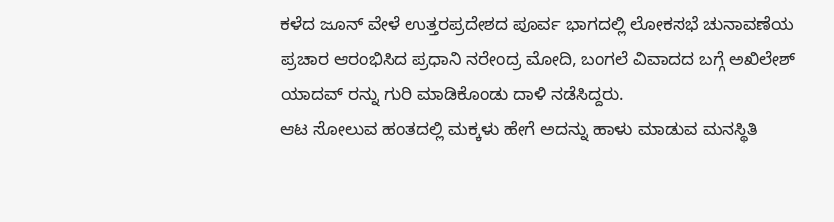ಕಳೆದ ಜೂನ್ ವೇಳೆ ಉತ್ತರಪ್ರದೇಶದ ಪೂರ್ವ ಭಾಗದಲ್ಲಿ ಲೋಕಸಭೆ ಚುನಾವಣೆಯ ಪ್ರಚಾರ ಆರಂಭಿಸಿದ ಪ್ರಧಾನಿ ನರೇಂದ್ರ ಮೋದಿ, ಬಂಗಲೆ ವಿವಾದದ ಬಗ್ಗೆ ಅಖಿಲೇಶ್ ಯಾದವ್ ರನ್ನು ಗುರಿ ಮಾಡಿಕೊಂಡು ದಾಳಿ ನಡೆಸಿದ್ದರು.
ಆಟ ಸೋಲುವ ಹಂತದಲ್ಲಿ ಮಕ್ಕಳು ಹೇಗೆ ಅದನ್ನು ಹಾಳು ಮಾಡುವ ಮನಸ್ಥಿತಿ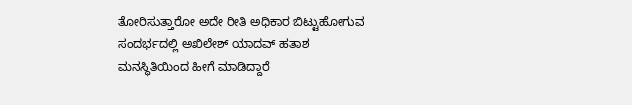ತೋರಿಸುತ್ತಾರೋ ಅದೇ ರೀತಿ ಅಧಿಕಾರ ಬಿಟ್ಟುಹೋಗುವ ಸಂದರ್ಭದಲ್ಲಿ ಅಖಿಲೇಶ್ ಯಾದವ್ ಹತಾಶ ಮನಸ್ಥಿತಿಯಿಂದ ಹೀಗೆ ಮಾಡಿದ್ದಾರೆ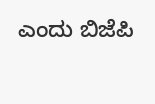ಎಂದು ಬಿಜೆಪಿ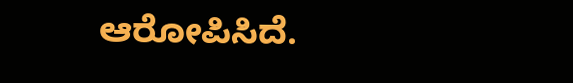ಆರೋಪಿಸಿದೆ.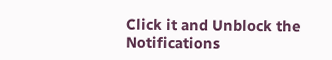Click it and Unblock the Notifications